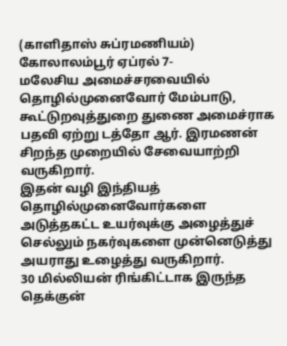(காளிதாஸ் சுப்ரமணியம்)
கோலாலம்பூர் ஏப்ரல் 7-
மலேசிய அமைச்சரவையில் தொழில்முனைவோர் மேம்பாடு, கூட்டுறவுத்துறை துணை அமைச்ராக பதவி ஏற்று டத்தோ ஆர். இரமணன் சிறந்த முறையில் சேவையாற்றி வருகிறார்.
இதன் வழி இந்தியத் தொழில்முனைவோர்களை அடுத்தகட்ட உயர்வுக்கு அழைத்துச் செல்லும் நகர்வுகளை முன்னெடுத்து அயராது உழைத்து வருகிறார்.
30 மில்லியன் ரிங்கிட்டாக இருந்த தெக்குன்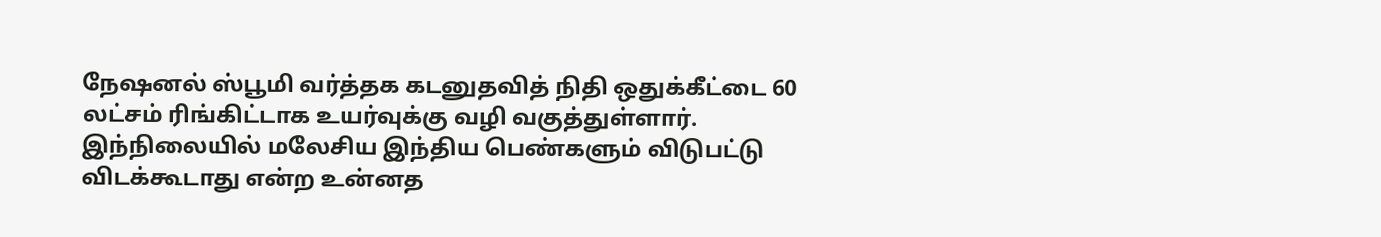நேஷனல் ஸ்பூமி வர்த்தக கடனுதவித் நிதி ஒதுக்கீட்டை 60 லட்சம் ரிங்கிட்டாக உயர்வுக்கு வழி வகுத்துள்ளார்.
இந்நிலையில் மலேசிய இந்திய பெண்களும் விடுபட்டு விடக்கூடாது என்ற உன்னத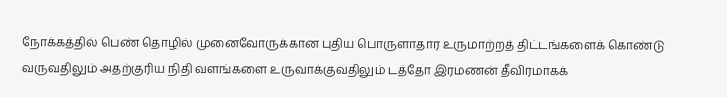நோக்கத்தில் பெண் தொழில் முனைவோருக்கான புதிய பொருளாதார உருமாற்றத் திட்டங்களைக் கொண்டு வருவதிலும் அதற்குரிய நிதி வளங்களை உருவாக்குவதிலும் டத்தோ இரமணன் தீவிரமாகக்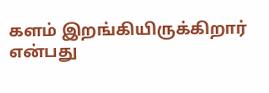களம் இறங்கியிருக்கிறார் என்பது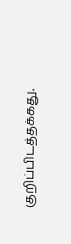குறிப்பிடத்தக்கது.